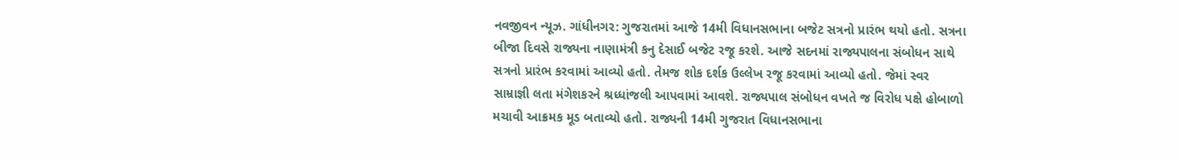નવજીવન ન્યૂઝ. ગાંધીનગર: ગુજરાતમાં આજે 14મી વિધાનસભાના બજેટ સત્રનો પ્રારંભ થયો હતો. સત્રના બીજા દિવસે રાજ્યના નાણામંત્રી કનુ દેસાઈ બજેટ રજૂ કરશે. આજે સદનમાં રાજ્યપાલના સંબોધન સાથે સત્રનો પ્રારંભ કરવામાં આવ્યો હતો. તેમજ શોક દર્શક ઉલ્લેખ રજૂ કરવામાં આવ્યો હતો. જેમાં સ્વર સામ્રાજ્ઞી લતા મંગેશકરને શ્રધ્ધાંજલી આપવામાં આવશે. રાજ્યપાલ સંબોધન વખતે જ વિરોધ પક્ષે હોબાળો મચાવી આક્રમક મૂડ બતાવ્યો હતો. રાજ્યની 14મી ગુજરાત વિધાનસભાના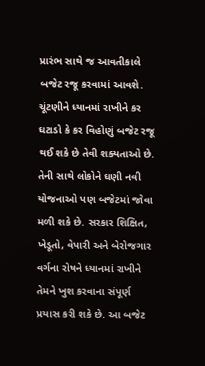પ્રારંભ સાથે જ આવતીકાલે બજેટ રજૂ કરવામાં આવશે. ચૂંટણીને ધ્યાનમાં રાખીને કર ઘટાડો કે કર વિહોણું બજેટ રજૂ થઈ શકે છે તેવી શક્યતાઓ છે. તેની સાથે લોકોને ઘણી નવી યોજનાઓ પણ બજેટમાં જોવા મળી શકે છે. સરકાર શિક્ષિત, ખેડૂતો, વેપારી અને બેરોજગાર વર્ગના રોષને ધ્યાનમાં રાખીને તેમને ખુશ કરવાના સંપૂર્ણ પ્રયાસ કરી શકે છે. આ બજેટ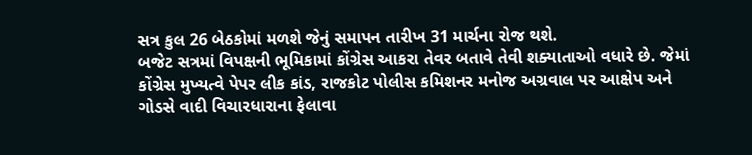સત્ર કુલ 26 બેઠકોમાં મળશે જેનું સમાપન તારીખ 31 માર્ચના રોજ થશે.
બજેટ સત્રમાં વિપક્ષની ભૂમિકામાં કોંગ્રેસ આકરા તેવર બતાવે તેવી શક્યાતાઓ વધારે છે. જેમાં કોંગ્રેસ મુખ્યત્વે પેપર લીક કાંડ, રાજકોટ પોલીસ કમિશનર મનોજ અગ્રવાલ પર આક્ષેપ અને ગોડસે વાદી વિચારધારાના ફેલાવા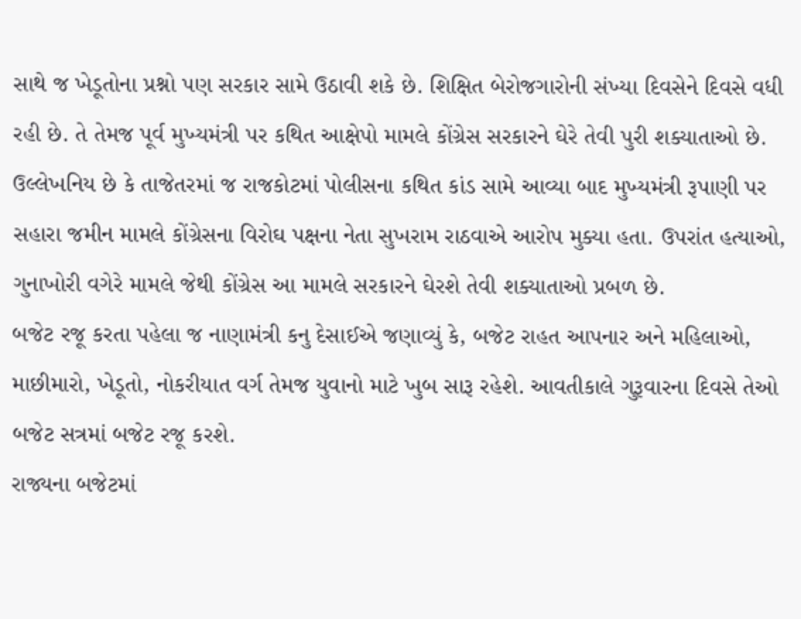સાથે જ ખેડૂતોના પ્રશ્નો પણ સરકાર સામે ઉઠાવી શકે છે. શિક્ષિત બેરોજગારોની સંખ્યા દિવસેને દિવસે વધી રહી છે. તે તેમજ પૂર્વ મુખ્યમંત્રી પર કથિત આક્ષેપો મામલે કોંગ્રેસ સરકારને ઘેરે તેવી પુરી શક્યાતાઓ છે. ઉલ્લેખનિય છે કે તાજેતરમાં જ રાજકોટમાં પોલીસના કથિત કાંડ સામે આવ્યા બાદ મુખ્યમંત્રી રૂપાણી પર સહારા જમીન મામલે કોંગ્રેસના વિરોઘ પક્ષના નેતા સુખરામ રાઠવાએ આરોપ મુક્યા હતા. ઉપરાંત હત્યાઓ, ગુનાખોરી વગેરે મામલે જેથી કોંગ્રેસ આ મામલે સરકારને ઘેરશે તેવી શક્યાતાઓ પ્રબળ છે.
બજેટ રજૂ કરતા પહેલા જ નાણામંત્રી કનુ દેસાઈએ જણાવ્યું કે, બજેટ રાહત આપનાર અને મહિલાઓ, માછીમારો, ખેડૂતો, નોકરીયાત વર્ગ તેમજ યુવાનો માટે ખુબ સારૂ રહેશે. આવતીકાલે ગુરૂવારના દિવસે તેઓ બજેટ સત્રમાં બજેટ રજૂ કરશે.
રાજ્યના બજેટમાં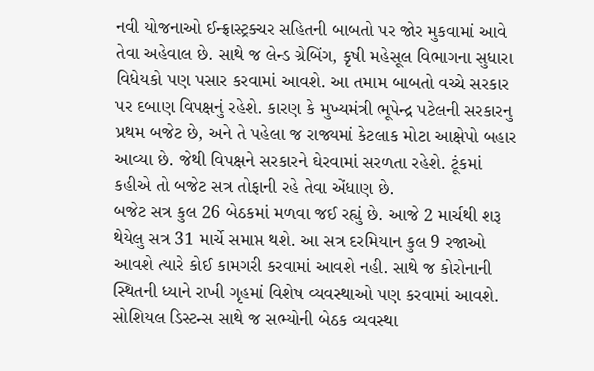નવી યોજનાઓ ઈન્ફ્રાસ્ટ્રક્ચર સહિતની બાબતો પર જોર મુકવામાં આવે તેવા અહેવાલ છે. સાથે જ લેન્ડ ગ્રેબિંગ, કૃષી મહેસૂલ વિભાગના સુધારા વિધેયકો પણ પસાર કરવામાં આવશે. આ તમામ બાબતો વચ્ચે સરકાર પર દબાણ વિપક્ષનું રહેશે. કારણ કે મુખ્યમંત્રી ભૂપેન્દ્ર પટેલની સરકારનુ પ્રથમ બજેટ છે, અને તે પહેલા જ રાજ્યમાં કેટલાક મોટા આક્ષેપો બહાર આવ્યા છે. જેથી વિપક્ષને સરકારને ઘેરવામાં સરળતા રહેશે. ટૂંકમાં કહીએ તો બજેટ સત્ર તોફાની રહે તેવા એંધાણ છે.
બજેટ સત્ર કુલ 26 બેઠકમાં મળવા જઈ રહ્યું છે. આજે 2 માર્ચથી શરૂ થેયેલુ સત્ર 31 માર્ચે સમાપ્ત થશે. આ સત્ર દરમિયાન કુલ 9 રજાઓ આવશે ત્યારે કોઈ કામગરી કરવામાં આવશે નહી. સાથે જ કોરોનાની સ્થિતની ધ્યાને રાખી ગૃહમાં વિશેષ વ્યવસ્થાઓ પણ કરવામાં આવશે. સોશિયલ ડિસ્ટન્સ સાથે જ સભ્યોની બેઠક વ્યવસ્થા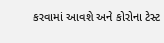કરવામાં આવશે અને કોરોના ટેસ્ટ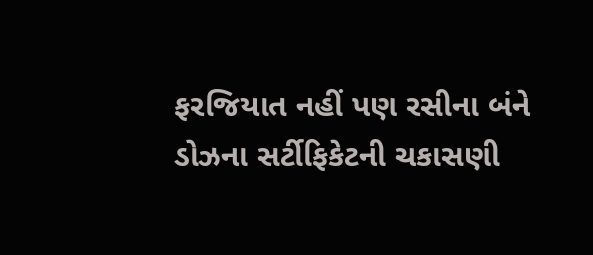ફરજિયાત નહીં પણ રસીના બંને ડોઝના સર્ટીફિકેટની ચકાસણી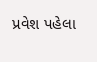પ્રવેશ પહેલા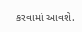કરવામાં આવશે.